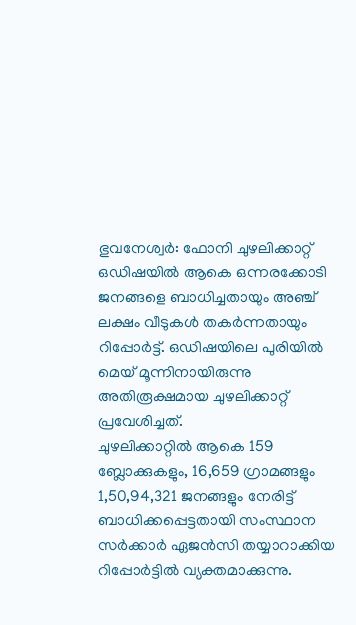ഭുവനേശ്വർ: ഫോനി ചുഴലിക്കാറ്റ് ഒഡിഷയിൽ ആകെ ഒന്നരക്കോടി ജനങ്ങളെ ബാധിച്ചതായും അഞ്ച് ലക്ഷം വീടുകൾ തകർന്നതായും റിപ്പോർട്ട്. ഒഡിഷയിലെ പുരിയിൽ മെയ് മൂന്നിനായിരുന്നു അതിരൂക്ഷമായ ചുഴലിക്കാറ്റ് പ്രവേശിച്ചത്.
ചുഴലിക്കാറ്റിൽ ആകെ 159 ബ്ലോക്കുകളും, 16,659 ഗ്രാമങ്ങളും 1,50,94,321 ജനങ്ങളും നേരിട്ട് ബാധിക്കപ്പെട്ടതായി സംസ്ഥാന സർക്കാർ ഏജൻസി തയ്യാറാക്കിയ റിപ്പോർട്ടിൽ വ്യക്തമാക്കുന്നു.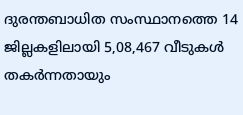ദുരന്തബാധിത സംസ്ഥാനത്തെ 14 ജില്ലകളിലായി 5,08,467 വീടുകൾ തകർന്നതായും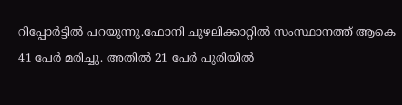റിപ്പോർട്ടിൽ പറയുന്നു.ഫോനി ചുഴലിക്കാറ്റിൽ സംസ്ഥാനത്ത് ആകെ 41 പേർ മരിച്ചു. അതിൽ 21 പേർ പുരിയിൽ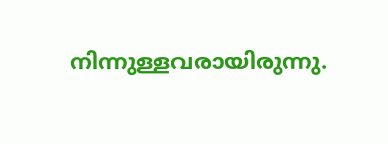നിന്നുള്ളവരായിരുന്നു.